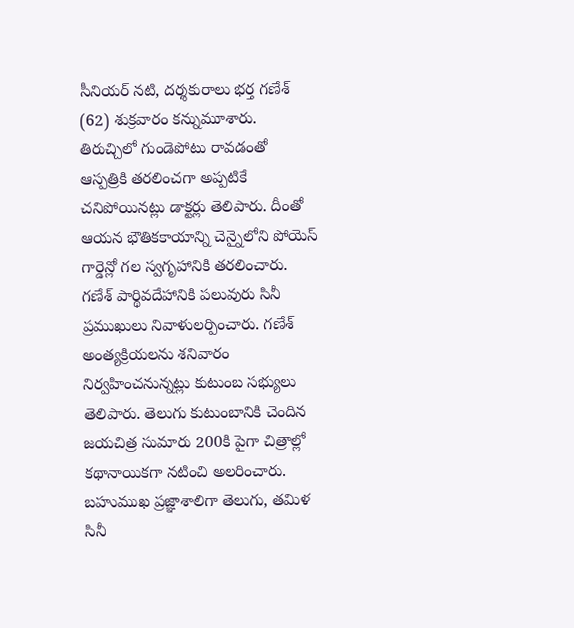సీనియర్ నటి, దర్శకురాలు భర్త గణేశ్ (62) శుక్రవారం కన్నుమూశారు. తిరుచ్చిలో గుండెపోటు రావడంతో ఆస్పత్రికి తరలించగా అప్పటికే చనిపోయినట్లు డాక్టర్లు తెలిపారు. దీంతో ఆయన భౌతికకాయాన్ని చెన్నైలోని పోయెస్ గార్డెన్లో గల స్వగృహానికి తరలించారు. గణేశ్ పార్థివదేహానికి పలువురు సినీ ప్రముఖులు నివాళులర్పించారు. గణేశ్ అంత్యక్రియలను శనివారం నిర్వహించనున్నట్లు కుటుంబ సభ్యులు తెలిపారు. తెలుగు కుటుంబానికి చెందిన జయచిత్ర సుమారు 200కి పైగా చిత్రాల్లో కథానాయికగా నటించి అలరించారు. బహుముఖ ప్రజ్ఞాశాలిగా తెలుగు, తమిళ సినీ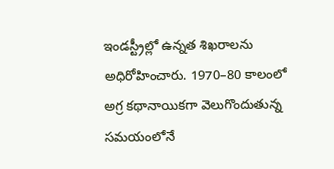ఇండస్ట్రీల్లో ఉన్నత శిఖరాలను అధిరోహించారు. 1970–80 కాలంలో అగ్ర కథానాయికగా వెలుగొందుతున్న సమయంలోనే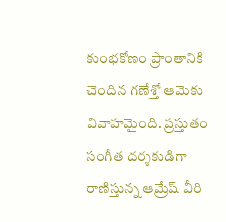కుంభకోణం ప్రాంతానికి చెందిన గణేశ్తో ఆమెకు వివాహమైంది. ప్రస్తుతం సంగీత దర్శకుడిగా రాణిస్తున్న ఆమ్రేష్ వీరి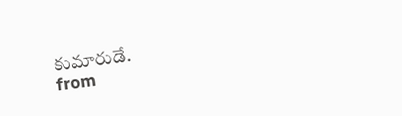కుమారుడే.
from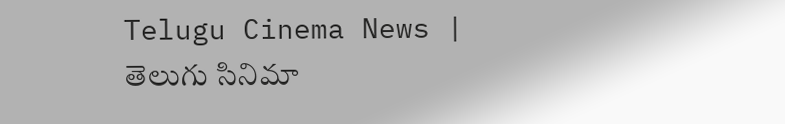Telugu Cinema News | తెలుగు సినిమా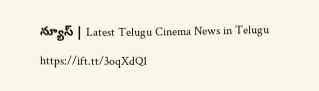న్యూస్ | Latest Telugu Cinema News in Telugu https://ift.tt/3oqXdQ1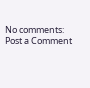No comments:
Post a Comment